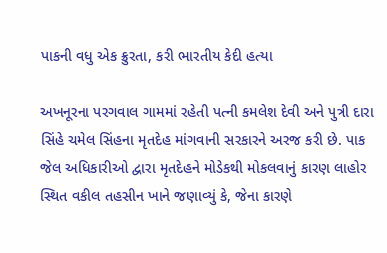પાકની વધુ એક ક્રુરતા, કરી ભારતીય કેદી હત્યા

અખનૂરના પરગવાલ ગામમાં રહેતી પત્ની કમલેશ દેવી અને પુત્રી દારા સિંહે ચમેલ સિંહના મૃતદેહ માંગવાની સરકારને અરજ કરી છે. પાક જેલ અધિકારીઓ દ્વારા મૃતદેહને મોડેકથી મોકલવાનું કારણ લાહોર સ્થિત વકીલ તહસીન ખાને જણાવ્યું કે, જેના કારણે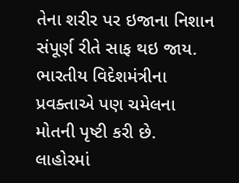તેના શરીર પર ઇજાના નિશાન સંપૂર્ણ રીતે સાફ થઇ જાય. ભારતીય વિદેશમંત્રીના પ્રવક્તાએ પણ ચમેલના મોતની પૃષ્ટી કરી છે.
લાહોરમાં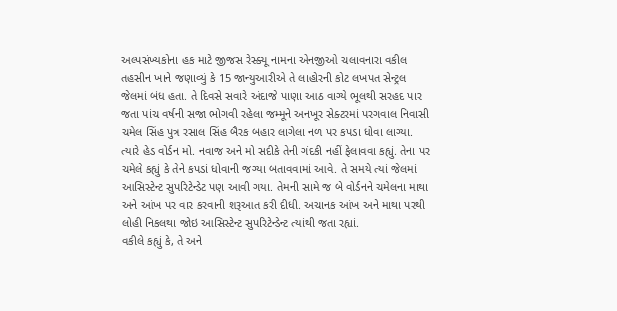અલ્પસંખ્યકોના હક માટે જીજસ રેસ્ક્યૂ નામના એનજીઓ ચલાવનારા વકીલ તહસીન ખાને જણાવ્યું કે 15 જાન્યુઆરીએ તે લાહોરની કોટ લખપત સેન્ટ્રલ જેલમાં બંધ હતા. તે દિવસે સવારે અંદાજે પાણા આઠ વાગ્યે ભૂલથી સરહદ પાર જતા પાંચ વર્ષની સજા ભોગવી રહેલા જમ્મૂને અનખૂર સેક્ટરમાં પરગવાલ નિવાસી ચમેલ સિંહ પુત્ર રસાલ સિંહ બૈરક બહાર લાગેલા નળ પર કપડા ધોવા લાગ્યા. ત્યારે હેડ વોર્ડન મો. નવાજ અને મો સદીકે તેની ગંદકી નહીં ફેલાવવા કહ્યું. તેના પર ચમેલે કહ્યું કે તેને કપડાં ધોવાની જગ્યા બતાવવામાં આવે. તે સમયે ત્યાં જેલમાં આસિસ્ટેન્ટ સુપરિટેન્ડેટ પણ આવી ગયા. તેમની સામે જ બે વોર્ડનને ચમેલના માથા અને આંખ પર વાર કરવાની શરૂઆત કરી દીધી. અચાનક આંખ અને માથા પરથી લોહી નિકલથા જોઇ આસિસ્ટેન્ટ સુપરિટેન્ડેન્ટ ત્યાંથી જતા રહ્યાં.
વકીલે કહ્યું કે, તે અને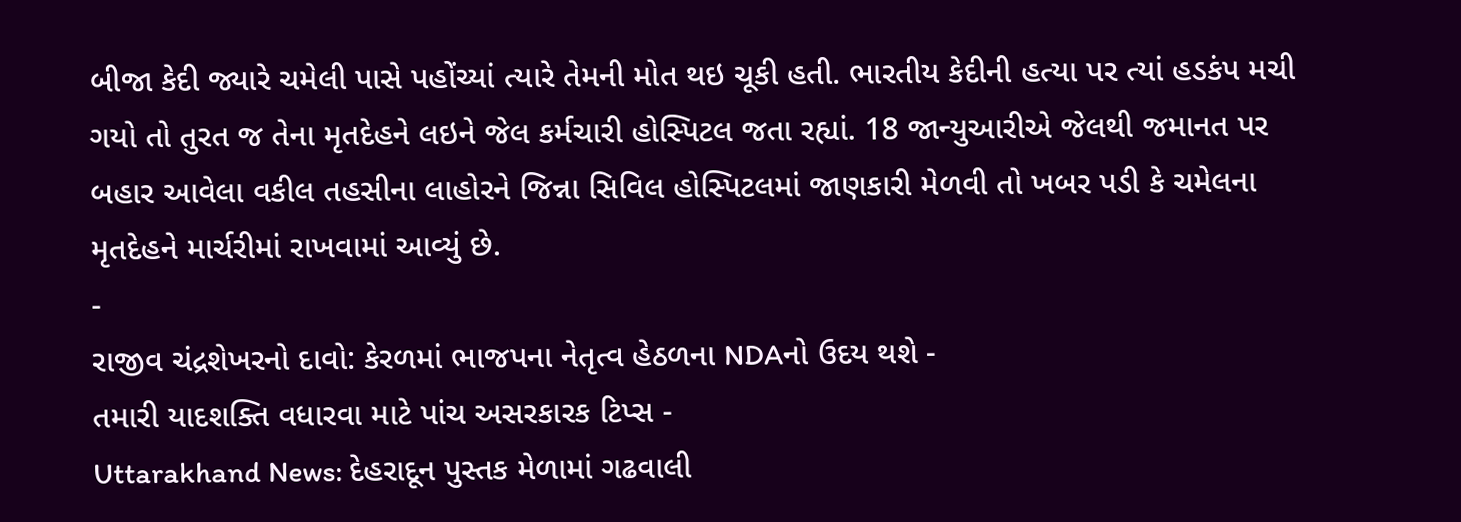બીજા કેદી જ્યારે ચમેલી પાસે પહોંચ્યાં ત્યારે તેમની મોત થઇ ચૂકી હતી. ભારતીય કેદીની હત્યા પર ત્યાં હડકંપ મચી ગયો તો તુરત જ તેના મૃતદેહને લઇને જેલ કર્મચારી હોસ્પિટલ જતા રહ્યાં. 18 જાન્યુઆરીએ જેલથી જમાનત પર બહાર આવેલા વકીલ તહસીના લાહોરને જિન્ના સિવિલ હોસ્પિટલમાં જાણકારી મેળવી તો ખબર પડી કે ચમેલના મૃતદેહને માર્ચરીમાં રાખવામાં આવ્યું છે.
-
રાજીવ ચંદ્રશેખરનો દાવો: કેરળમાં ભાજપના નેતૃત્વ હેઠળના NDAનો ઉદય થશે -
તમારી યાદશક્તિ વધારવા માટે પાંચ અસરકારક ટિપ્સ -
Uttarakhand News: દેહરાદૂન પુસ્તક મેળામાં ગઢવાલી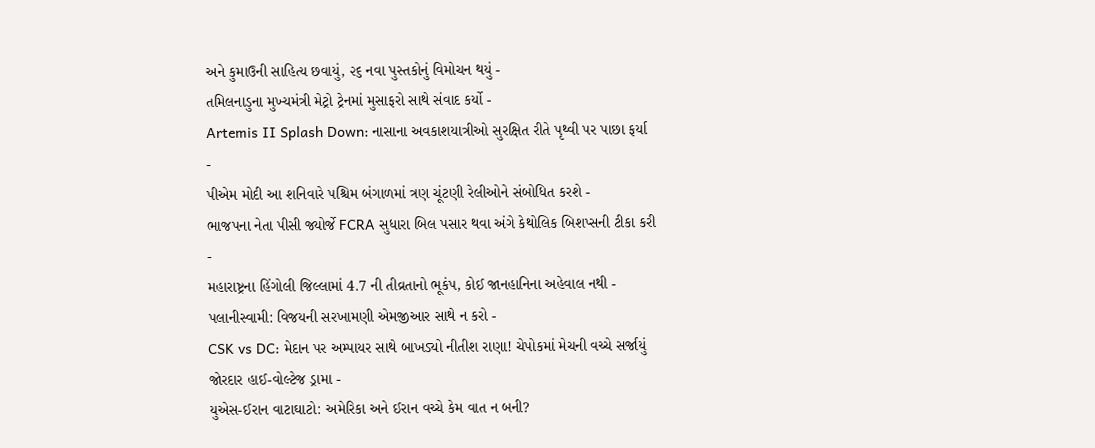અને કુમાઉની સાહિત્ય છવાયું, ૨૬ નવા પુસ્તકોનું વિમોચન થયું -
તમિલનાડુના મુખ્યમંત્રી મેટ્રો ટ્રેનમાં મુસાફરો સાથે સંવાદ કર્યો -
Artemis II Splash Down: નાસાના અવકાશયાત્રીઓ સુરક્ષિત રીતે પૃથ્વી પર પાછા ફર્યા -
પીએમ મોદી આ શનિવારે પશ્ચિમ બંગાળમાં ત્રણ ચૂંટણી રેલીઓને સંબોધિત કરશે -
ભાજપના નેતા પીસી જ્યોર્જે FCRA સુધારા બિલ પસાર થવા અંગે કેથોલિક બિશપ્સની ટીકા કરી -
મહારાષ્ટ્રના હિંગોલી જિલ્લામાં 4.7 ની તીવ્રતાનો ભૂકંપ, કોઈ જાનહાનિના અહેવાલ નથી -
પલાનીસ્વામી: વિજયની સરખામણી એમજીઆર સાથે ન કરો -
CSK vs DC: મેદાન પર અમ્પાયર સાથે બાખડ્યો નીતીશ રાણા! ચેપોકમાં મેચની વચ્ચે સર્જાયું જોરદાર હાઈ-વોલ્ટેજ ડ્રામા -
યુએસ-ઈરાન વાટાઘાટો: અમેરિકા અને ઈરાન વચ્ચે કેમ વાત ન બની?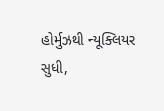હોર્મુઝથી ન્યૂક્લિયર સુધી,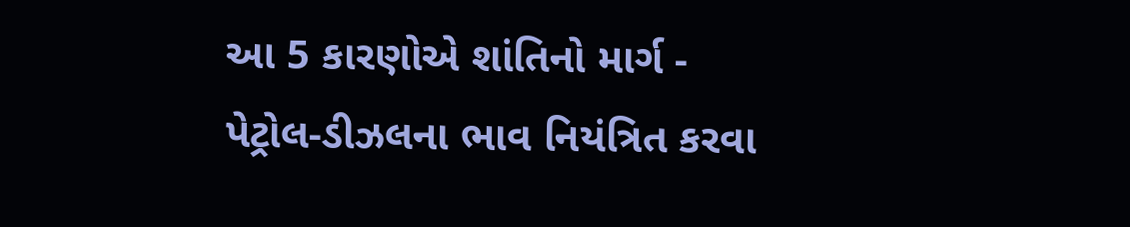આ 5 કારણોએ શાંતિનો માર્ગ -
પેટ્રોલ-ડીઝલના ભાવ નિયંત્રિત કરવા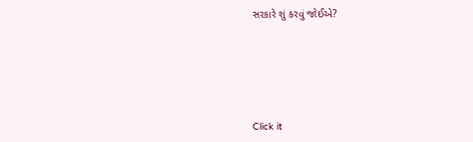સરકારે શું કરવું જોઈએ?






Click it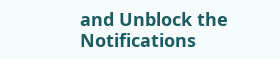and Unblock the Notifications